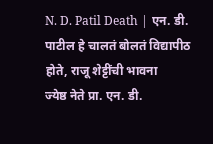N. D. Patil Death | एन. डी. पाटील हे चालतं बोलतं विद्यापीठ होते, राजू शेट्टींची भावना
ज्येष्ठ नेते प्रा. एन. डी.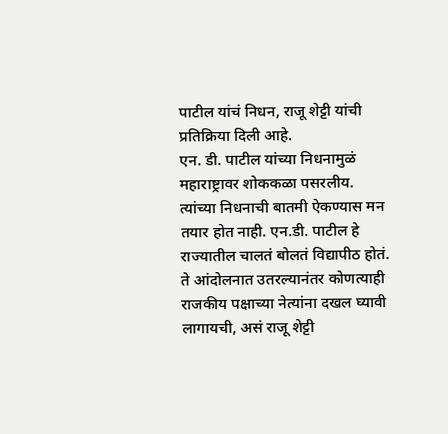पाटील यांचं निधन, राजू शेट्टी यांची प्रतिक्रिया दिली आहे.
एन. डी. पाटील यांच्या निधनामुळं महाराष्ट्रावर शोककळा पसरलीय. त्यांच्या निधनाची बातमी ऐकण्यास मन तयार होत नाही. एन.डी. पाटील हे राज्यातील चालतं बोलतं विद्यापीठ होतं. ते आंदोलनात उतरल्यानंतर कोणत्याही राजकीय पक्षाच्या नेत्यांना दखल घ्यावी लागायची, असं राजू शेट्टी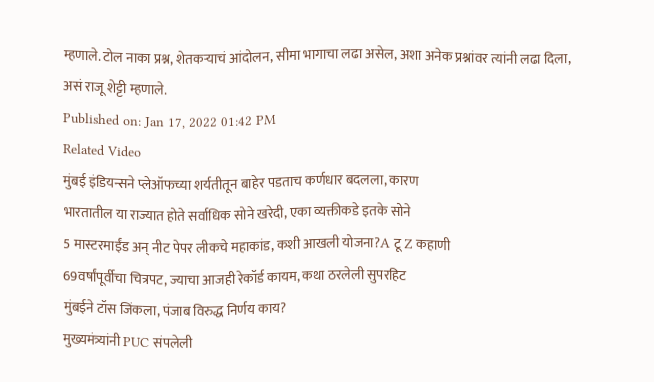म्हणाले. टोल नाका प्रश्न, शेतकऱ्याचं आंदोलन, सीमा भागाचा लढा असेल, अशा अनेक प्रश्नांवर त्यांनी लढा दिला, असं राजू शेट्टी म्हणाले.
Published on: Jan 17, 2022 01:42 PM
Related Video
मुंबई इंडियन्सने प्लेऑफच्या शर्यतीतून बाहेर पडताच कर्णधार बदलला, कारण
भारतातील या राज्यात होते सर्वाधिक सोने खरेदी, एका व्यक्तीकडे इतके सोने
5 मास्टरमाईंड अन् नीट पेपर लीकचे महाकांड, कशी आखली योजना?A टू Z कहाणी
69वर्षांपूर्वीचा चित्रपट, ज्याचा आजही रेकॉर्ड कायम, कथा ठरलेली सुपरहिट
मुंबईने टॉस जिंकला, पंजाब विरुद्ध निर्णय काय?
मुख्यमंत्र्यांनी PUC संपलेली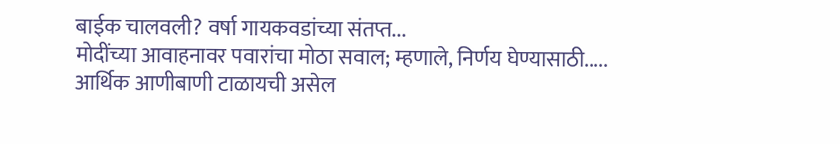बाईक चालवली? वर्षा गायकवडांच्या संतप्त...
मोदींच्या आवाहनावर पवारांचा मोठा सवाल; म्हणाले, निर्णय घेण्यासाठी.....
आर्थिक आणीबाणी टाळायची असेल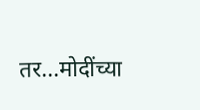तर...मोदींच्या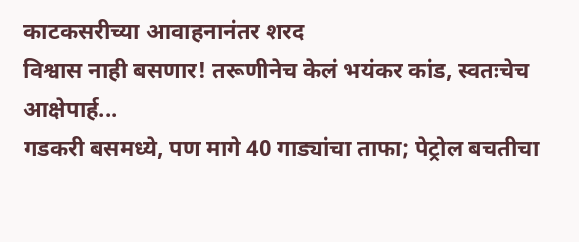काटकसरीच्या आवाहनानंतर शरद
विश्वास नाही बसणार! तरूणीनेच केलं भयंकर कांड, स्वतःचेच आक्षेपार्ह...
गडकरी बसमध्ये, पण मागे 40 गाड्यांचा ताफा; पेट्रोल बचतीचा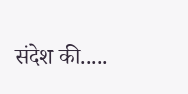संदेश की.....